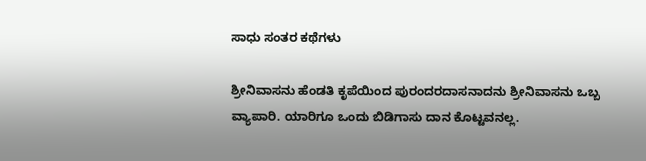ಸಾಧು ಸಂತರ ಕಥೆಗಳು

ಶ್ರೀನಿವಾಸನು ಹೆಂಡತಿ ಕೃಪೆಯಿಂದ ಪುರಂದರದಾಸನಾದನು ಶ್ರೀನಿವಾಸನು ಒಬ್ಬ ವ್ಯಾಪಾರಿ. ಯಾರಿಗೂ ಒಂದು ಬಿಡಿಗಾಸು ದಾನ ಕೊಟ್ಟವನಲ್ಲ.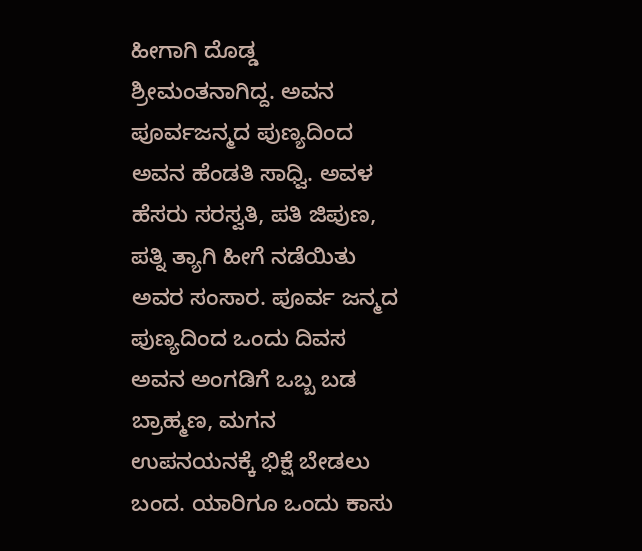ಹೀಗಾಗಿ ದೊಡ್ಡ ಶ್ರೀಮಂತನಾಗಿದ್ದ. ಅವನ ಪೂರ್ವಜನ್ಮದ ಪುಣ್ಯದಿಂದ ಅವನ ಹೆಂಡತಿ ಸಾಧ್ವಿ. ಅವಳ ಹೆಸರು ಸರಸ್ವತಿ, ಪತಿ ಜಿಪುಣ, ಪತ್ನಿ ತ್ಯಾಗಿ ಹೀಗೆ ನಡೆಯಿತು ಅವರ ಸಂಸಾರ. ಪೂರ್ವ ಜನ್ಮದ ಪುಣ್ಯದಿಂದ ಒಂದು ದಿವಸ ಅವನ ಅಂಗಡಿಗೆ ಒಬ್ಬ ಬಡ ಬ್ರಾಹ್ಮಣ, ಮಗನ ಉಪನಯನಕ್ಕೆ ಭಿಕ್ಷೆ ಬೇಡಲು ಬಂದ. ಯಾರಿಗೂ ಒಂದು ಕಾಸು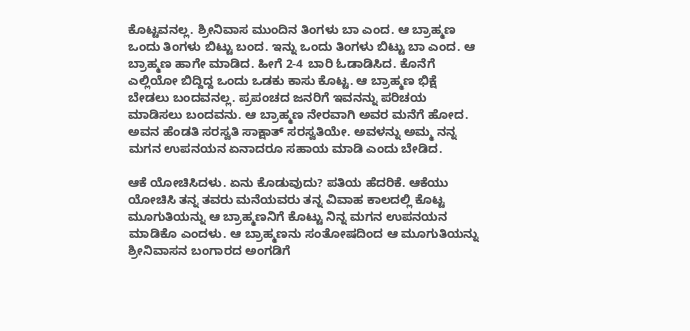ಕೊಟ್ಟವನಲ್ಲ. ಶ್ರೀನಿವಾಸ ಮುಂದಿನ ತಿಂಗಳು ಬಾ ಎಂದ. ಆ ಬ್ರಾಹ್ಮಣ ಒಂದು ತಿಂಗಳು ಬಿಟ್ಟು ಬಂದ. ಇನ್ನು ಒಂದು ತಿಂಗಳು ಬಿಟ್ಟು ಬಾ ಎಂದ. ಆ ಬ್ರಾಹ್ಮಣ ಹಾಗೇ ಮಾಡಿದ. ಹೀಗೆ 2-4 ಬಾರಿ ಓಡಾಡಿಸಿದ. ಕೊನೆಗೆ ಎಲ್ಲಿಯೋ ಬಿದ್ದಿದ್ದ ಒಂದು ಒಡಕು ಕಾಸು ಕೊಟ್ಟ. ಆ ಬ್ರಾಹ್ಮಣ ಭಿಕ್ಷೆ ಬೇಡಲು ಬಂದವನಲ್ಲ. ಪ್ರಪಂಚದ ಜನರಿಗೆ ಇವನನ್ನು ಪರಿಚಯ ಮಾಡಿಸಲು ಬಂದವನು. ಆ ಬ್ರಾಹ್ಮಣ ನೇರವಾಗಿ ಅವರ ಮನೆಗೆ ಹೋದ. ಅವನ ಹೆಂಡತಿ ಸರಸ್ವತಿ ಸಾಕ್ಷಾತ್ ಸರಸ್ವತಿಯೇ. ಅವಳನ್ನು ಅಮ್ಮ ನನ್ನ ಮಗನ ಉಪನಯನ ಏನಾದರೂ ಸಹಾಯ ಮಾಡಿ ಎಂದು ಬೇಡಿದ.

ಆಕೆ ಯೋಚಿಸಿದಳು. ಏನು ಕೊಡುವುದು? ಪತಿಯ ಹೆದರಿಕೆ. ಆಕೆಯು ಯೋಚಿಸಿ ತನ್ನ ತವರು ಮನೆಯವರು ತನ್ನ ವಿವಾಹ ಕಾಲದಲ್ಲಿ ಕೊಟ್ಟ ಮೂಗುತಿಯನ್ನು ಆ ಬ್ರಾಹ್ಮಣನಿಗೆ ಕೊಟ್ಟು ನಿನ್ನ ಮಗನ ಉಪನಯನ ಮಾಡಿಕೊ ಎಂದಳು. ಆ ಬ್ರಾಹ್ಮಣನು ಸಂತೋಷದಿಂದ ಆ ಮೂಗುತಿಯನ್ನು ಶ್ರೀನಿವಾಸನ ಬಂಗಾರದ ಅಂಗಡಿಗೆ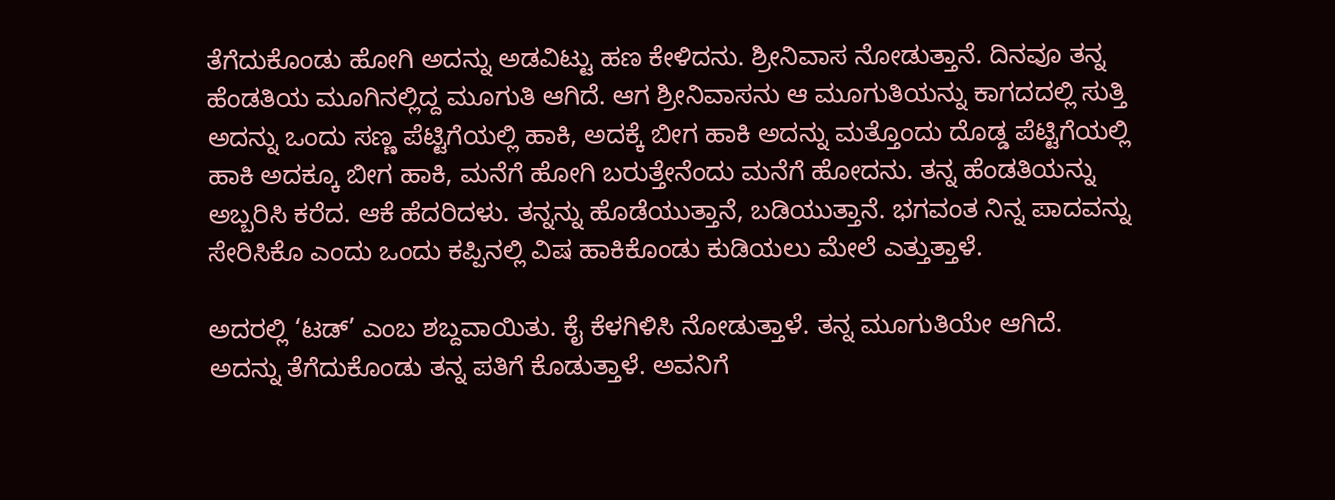ತೆಗೆದುಕೊಂಡು ಹೋಗಿ ಅದನ್ನು ಅಡವಿಟ್ಟು ಹಣ ಕೇಳಿದನು. ಶ್ರೀನಿವಾಸ ನೋಡುತ್ತಾನೆ. ದಿನವೂ ತನ್ನ ಹೆಂಡತಿಯ ಮೂಗಿನಲ್ಲಿದ್ದ ಮೂಗುತಿ ಆಗಿದೆ. ಆಗ ಶ್ರೀನಿವಾಸನು ಆ ಮೂಗುತಿಯನ್ನು ಕಾಗದದಲ್ಲಿ ಸುತ್ತಿ ಅದನ್ನು ಒಂದು ಸಣ್ಣ ಪೆಟ್ಟಿಗೆಯಲ್ಲಿ ಹಾಕಿ, ಅದಕ್ಕೆ ಬೀಗ ಹಾಕಿ ಅದನ್ನು ಮತ್ತೊಂದು ದೊಡ್ಡ ಪೆಟ್ಟಿಗೆಯಲ್ಲಿ ಹಾಕಿ ಅದಕ್ಕೂ ಬೀಗ ಹಾಕಿ, ಮನೆಗೆ ಹೋಗಿ ಬರುತ್ತೇನೆಂದು ಮನೆಗೆ ಹೋದನು. ತನ್ನ ಹೆಂಡತಿಯನ್ನು ಅಬ್ಬರಿಸಿ ಕರೆದ. ಆಕೆ ಹೆದರಿದಳು. ತನ್ನನ್ನು ಹೊಡೆಯುತ್ತಾನೆ, ಬಡಿಯುತ್ತಾನೆ. ಭಗವಂತ ನಿನ್ನ ಪಾದವನ್ನು ಸೇರಿಸಿಕೊ ಎಂದು ಒಂದು ಕಪ್ಪಿನಲ್ಲಿ ವಿಷ ಹಾಕಿಕೊಂಡು ಕುಡಿಯಲು ಮೇಲೆ ಎತ್ತುತ್ತಾಳೆ.

ಅದರಲ್ಲಿ ‘ಟಡ್’ ಎಂಬ ಶಬ್ದವಾಯಿತು. ಕೈ ಕೆಳಗಿಳಿಸಿ ನೋಡುತ್ತಾಳೆ. ತನ್ನ ಮೂಗುತಿಯೇ ಆಗಿದೆ. ಅದನ್ನು ತೆಗೆದುಕೊಂಡು ತನ್ನ ಪತಿಗೆ ಕೊಡುತ್ತಾಳೆ. ಅವನಿಗೆ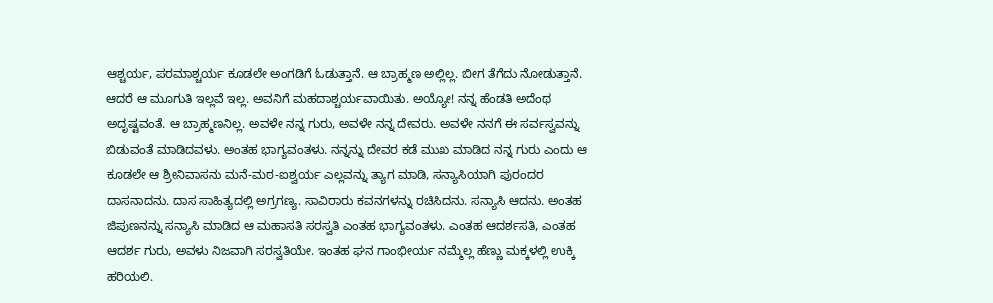ಆಶ್ಚರ್ಯ, ಪರಮಾಶ್ಚರ್ಯ ಕೂಡಲೇ ಅಂಗಡಿಗೆ ಓಡುತ್ತಾನೆ. ಆ ಬ್ರಾಹ್ಮಣ ಅಲ್ಲಿಲ್ಲ. ಬೀಗ ತೆಗೆದು ನೋಡುತ್ತಾನೆ. ಆದರೆ ಆ ಮೂಗುತಿ ಇಲ್ಲವೆ ಇಲ್ಲ. ಅವನಿಗೆ ಮಹದಾಶ್ಚರ್ಯವಾಯಿತು. ಅಯ್ಯೋ! ನನ್ನ ಹೆಂಡತಿ ಅದೆಂಥ ಅದೃಷ್ಟವಂತೆ. ಆ ಬ್ರಾಹ್ಮಣನಿಲ್ಲ. ಅವಳೇ ನನ್ನ ಗುರು, ಅವಳೇ ನನ್ನ ದೇವರು. ಅವಳೇ ನನಗೆ ಈ ಸರ್ವಸ್ವವನ್ನು ಬಿಡುವಂತೆ ಮಾಡಿದವಳು. ಅಂತಹ ಭಾಗ್ಯವಂತಳು. ನನ್ನನ್ನು ದೇವರ ಕಡೆ ಮುಖ ಮಾಡಿದ ನನ್ನ ಗುರು ಎಂದು ಆ ಕೂಡಲೇ ಆ ಶ್ರೀನಿವಾಸನು ಮನೆ-ಮಠ-ಐಶ್ವರ್ಯ ಎಲ್ಲವನ್ನು ತ್ಯಾಗ ಮಾಡಿ, ಸನ್ಯಾಸಿಯಾಗಿ ಪುರಂದರ ದಾಸನಾದನು. ದಾಸ ಸಾಹಿತ್ಯದಲ್ಲಿ ಅಗ್ರಗಣ್ಯ. ಸಾವಿರಾರು ಕವನಗಳನ್ನು ರಚಿಸಿದನು. ಸನ್ಯಾಸಿ ಆದನು. ಅಂತಹ ಜಿಪುಣನನ್ನು ಸನ್ಯಾಸಿ ಮಾಡಿದ ಆ ಮಹಾಸತಿ ಸರಸ್ವತಿ ಎಂತಹ ಭಾಗ್ಯವಂತಳು. ಎಂತಹ ಆದರ್ಶಸತಿ, ಎಂತಹ ಆದರ್ಶ ಗುರು, ಅವಳು ನಿಜವಾಗಿ ಸರಸ್ವತಿಯೇ. ಇಂತಹ ಘನ ಗಾಂಭೀರ್ಯ ನಮ್ಮೆಲ್ಲ ಹೆಣ್ಣು ಮಕ್ಕಳಲ್ಲಿ ಉಕ್ಕಿ ಹರಿಯಲಿ.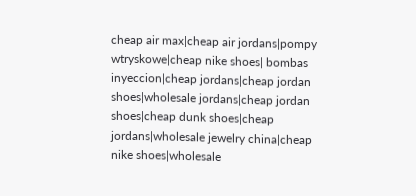cheap air max|cheap air jordans|pompy wtryskowe|cheap nike shoes| bombas inyeccion|cheap jordans|cheap jordan shoes|wholesale jordans|cheap jordan shoes|cheap dunk shoes|cheap jordans|wholesale jewelry china|cheap nike shoes|wholesale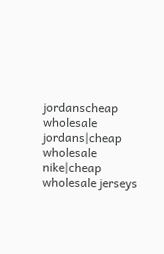jordanscheap wholesale jordans|cheap wholesale nike|cheap wholesale jerseys